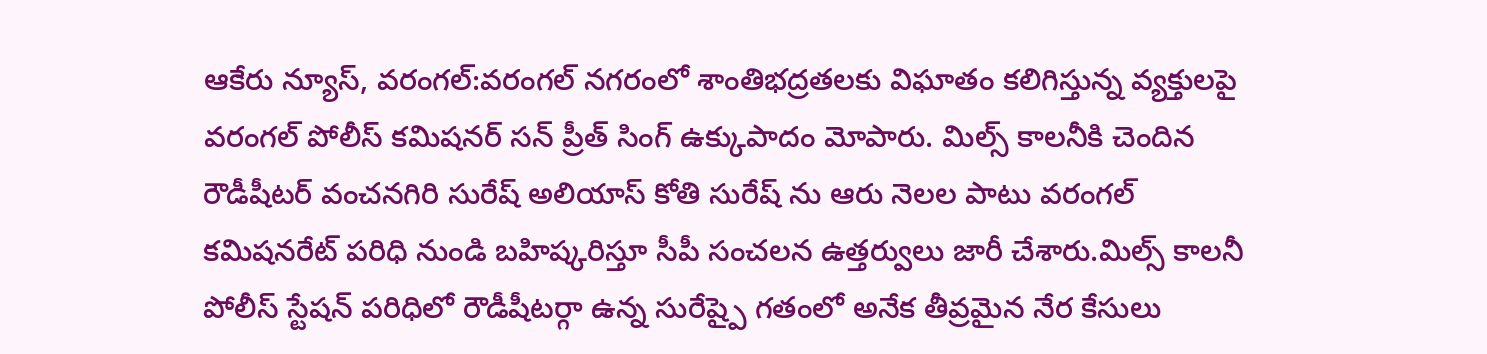ఆకేరు న్యూస్, వరంగల్:వరంగల్ నగరంలో శాంతిభద్రతలకు విఘాతం కలిగిస్తున్న వ్యక్తులపై వరంగల్ పోలీస్ కమిషనర్ సన్ ప్రీత్ సింగ్ ఉక్కుపాదం మోపారు. మిల్స్ కాలనీకి చెందిన రౌడీషీటర్ వంచనగిరి సురేష్ అలియాస్ కోతి సురేష్ ను ఆరు నెలల పాటు వరంగల్ కమిషనరేట్ పరిధి నుండి బహిష్కరిస్తూ సీపీ సంచలన ఉత్తర్వులు జారీ చేశారు.మిల్స్ కాలనీ పోలీస్ స్టేషన్ పరిధిలో రౌడీషీటర్గా ఉన్న సురేష్పై గతంలో అనేక తీవ్రమైన నేర కేసులు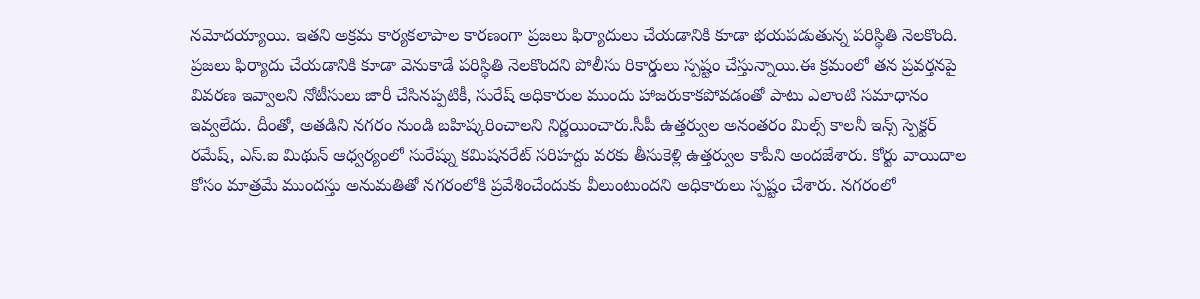నమోదయ్యాయి. ఇతని అక్రమ కార్యకలాపాల కారణంగా ప్రజలు ఫిర్యాదులు చేయడానికి కూడా భయపడుతున్న పరిస్థితి నెలకొంది. ప్రజలు ఫిర్యాదు చేయడానికి కూడా వెనుకాడే పరిస్థితి నెలకొందని పోలీసు రికార్డులు స్పష్టం చేస్తున్నాయి.ఈ క్రమంలో తన ప్రవర్తనపై వివరణ ఇవ్వాలని నోటీసులు జారీ చేసినప్పటికీ, సురేష్ అధికారుల ముందు హాజరుకాకపోవడంతో పాటు ఎలాంటి సమాధానం ఇవ్వలేదు. దీంతో, అతడిని నగరం నుండి బహిష్కరించాలని నిర్ణయించారు.సీపీ ఉత్తర్వుల అనంతరం మిల్స్ కాలనీ ఇన్స్ స్పెక్టర్ రమేష్, ఎస్.ఐ మిథున్ ఆధ్వర్యంలో సురేష్ను కమిషనరేట్ సరిహద్దు వరకు తీసుకెళ్లి ఉత్తర్వుల కాపీని అందజేశారు. కోర్టు వాయిదాల కోసం మాత్రమే ముందస్తు అనుమతితో నగరంలోకి ప్రవేశించేందుకు వీలుంటుందని అధికారులు స్పష్టం చేశారు. నగరంలో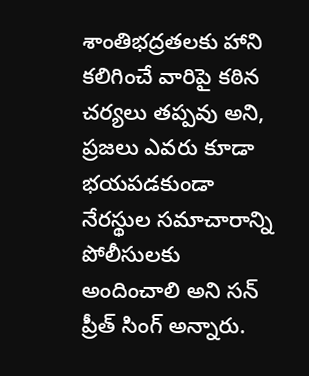శాంతిభద్రతలకు హాని కలిగించే వారిపై కఠిన చర్యలు తప్పవు అని, ప్రజలు ఎవరు కూడా భయపడకుండా నేరస్థుల సమాచారాన్ని పోలీసులకు అందించాలి అని సన్ ప్రీత్ సింగ్ అన్నారు.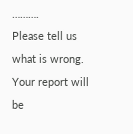……….
Please tell us what is wrong. Your report will be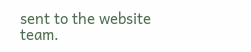sent to the website team.